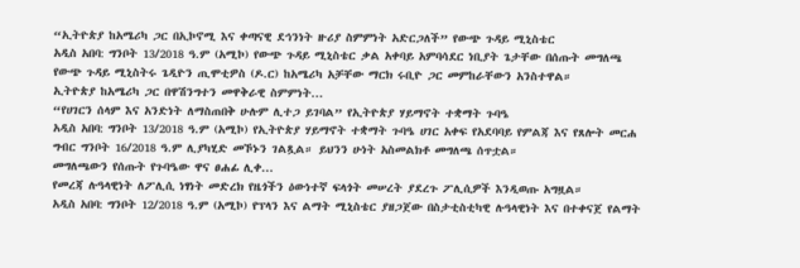“ኢትዮጵያ ከአሜሪካ ጋር በኢኮኖሚ እና ቀጣናዊ ደኅንነት ዙሪያ ስምምነት አድርጋለች” የውጭ ጉዳይ ሚኒስቴር
አዲስ አበባ: ግንቦት 13/2018 ዓ.ም (አሚኮ) የውጭ ጉዳይ ሚኒስቴር ቃል አቀባይ አምባሳደር ነቢያት ጌታቸው በሰጡት መግለጫ የውጭ ጉዳይ ሚኒስትሩ ጌዲዮን ጢሞቲዎስ (ዶ.ር) ከአሜሪካ አቻቸው ማርክ ሩቢዮ ጋር መምከራቸውን አንስተዋል።
ኢትዮጵያ ከአሜሪካ ጋር በዋሽንግተን መዋቅራዊ ስምምነት...
“የሀገርን ሰላም እና አንድነት ለማስጠበቅ ሁሉም ሊተጋ ይገባል” የኢትዮጵያ ሃይማኖት ተቋማት ጉባዔ
አዲስ አበባ: ግንቦት 13/2018 ዓ.ም (አሚኮ) የኢትዮጵያ ሃይማኖት ተቋማት ጉባዔ ሀገር አቀፍ የአደባባይ የምልጃ እና የጸሎት መርሐ ግብር ግንቦት 16/2018 ዓ.ም ሊያካሂድ መኾኑን ገልጿል። ይህንን ሁነት አስመልክቶ መግለጫ ሰጥቷል።
መግለጫውን የሰጡት የጉባዔው ዋና ፀሐፊ ሊቀ...
የመረጃ ሉዓላዊነት ለፖሊሲ ነፃነት መድረክ የዜጎችን ዕውነተኛ ፍላጎት መሠረት ያደረጉ ፖሊሲዎች እንዲወጡ አግዟል።
አዲስ አበባ: ግንቦት 12/2018 ዓ.ም (አሚኮ) የፕላን እና ልማት ሚኒስቴር ያዘጋጀው በስታቲስቲካዊ ሉዓላዊነት እና በተቀናጀ የልማት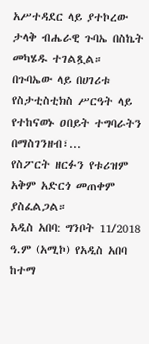አሥተዳደር ላይ ያተኮረው ታላቅ ብሔራዊ ጉባኤ በስኬት መካሄዱ ተገልጿል።
በጉባኤው ላይ በሀገሪቱ የስታቲስቲክስ ሥርዓት ላይ የተከናወኑ ዐበይት ተግባራትን በማስገንዘብ፣...
የስፖርት ዘርፉን የቱሪዝም አቅም አድርጎ መጠቀም ያስፈልጋል።
አዲስ አበባ: ግንቦት 11/2018 ዓ.ም (አሚኮ) የአዲስ አበባ ከተማ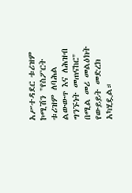አሥተዳደር ቱሪዝም ኮሚሽን "የስፖርት ቱሪዝም ለባሕል ልውውጥ እና ለሕዝብ ግንኙነት መጠናከር" በሚል መሪ መልዕክት የውይይት መድረክ አካሂዷል።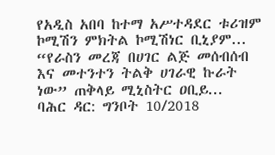የአዲስ አበባ ከተማ አሥተዳደር ቱሪዝም ኮሚሽን ምክትል ኮሚሽነር ቢኒያም...
“የራስን መረጃ በሀገር ልጅ መሰብሰብ እና መተንተን ትልቅ ሀገራዊ ኩራት ነው” ጠቅላይ ሚኒስትር ዐቢይ...
ባሕር ዳር: ግንቦት 10/2018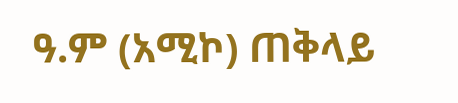ዓ.ም (አሚኮ) ጠቅላይ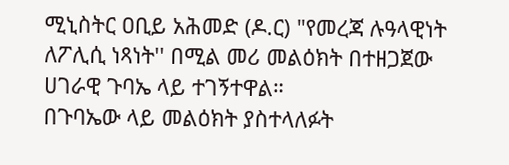ሚኒስትር ዐቢይ አሕመድ (ዶ.ር) "የመረጃ ሉዓላዊነት ለፖሊሲ ነጻነት'' በሚል መሪ መልዕክት በተዘጋጀው ሀገራዊ ጉባኤ ላይ ተገኝተዋል።
በጉባኤው ላይ መልዕክት ያስተላለፉት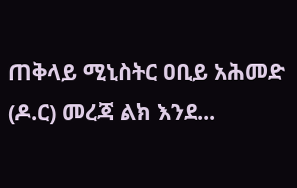ጠቅላይ ሚኒስትር ዐቢይ አሕመድ (ዶ.ር) መረጃ ልክ እንደ...